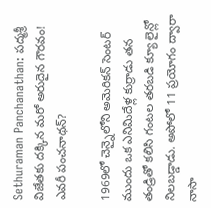Sethuraman Panchanathan: పద్మశ్రీ విజేతకు దక్కిన మరో అరుదైన గౌరవం! ఎవరీ పంచనాథన్?

1969లో చెన్నైలోని అమెరికన్ సెంటర్ ముందు ఒక ఎనిమిదేళ్ల కుర్రాడు తన తండ్రితో కలిసి గంటల తరబడి క్యూ లైన్లో నిలబడ్డాడు. అపోలో 11 ప్రయోగం ద్వారా నాసా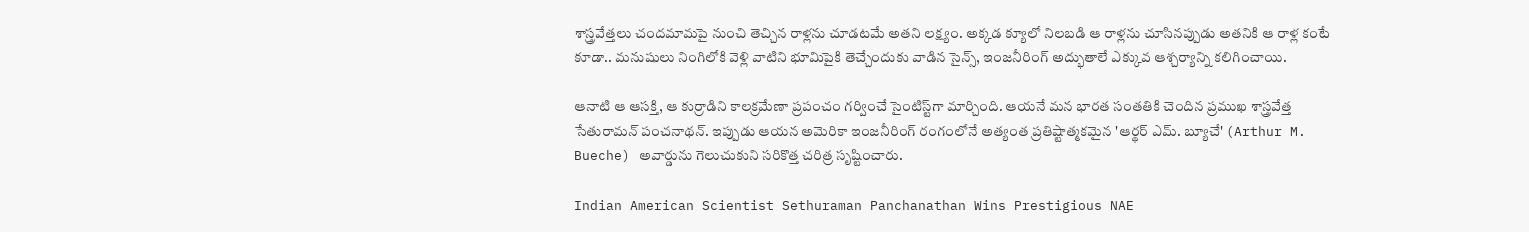శాస్త్రవేత్తలు చందమామపై నుంచి తెచ్చిన రాళ్లను చూడటమే అతని లక్ష్యం. అక్కడ క్యూలో నిలబడి ఆ రాళ్లను చూసినప్పుడు అతనికి ఆ రాళ్ల కంటే కూడా.. మనుషులు నింగిలోకి వెళ్లి వాటిని భూమిపైకి తెచ్చేందుకు వాడిన సైన్స్, ఇంజనీరింగ్ అద్భుతాలే ఎక్కువ ఆశ్చర్యాన్ని కలిగించాయి.

ఆనాటి ఆ ఆసక్తి, ఆ కుర్రాడిని కాలక్రమేణా ప్రపంచం గర్వించే సైంటిస్ట్‌గా మార్చింది. ఆయనే మన భారత సంతతికి చెందిన ప్రముఖ శాస్త్రవేత్త సేతురామన్ పంచనాథన్. ఇప్పుడు ఆయన అమెరికా ఇంజనీరింగ్ రంగంలోనే అత్యంత ప్రతిష్టాత్మకమైన 'ఆర్థర్ ఎమ్. బ్యూచే' (Arthur M. Bueche) అవార్డును గెలుచుకుని సరికొత్త చరిత్ర సృష్టించారు.

Indian American Scientist Sethuraman Panchanathan Wins Prestigious NAE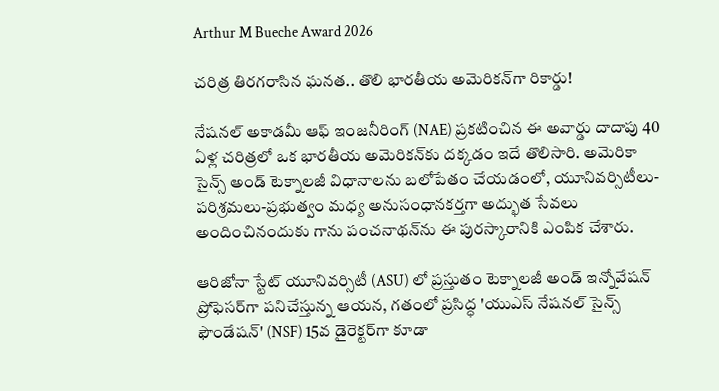Arthur M Bueche Award 2026

చరిత్ర తిరగరాసిన ఘనత.. తొలి భారతీయ అమెరికన్‌గా రికార్డు!

నేషనల్ అకాడమీ ఆఫ్ ఇంజనీరింగ్ (NAE) ప్రకటించిన ఈ అవార్డు దాదాపు 40 ఏళ్ల చరిత్రలో ఒక భారతీయ అమెరికన్‌కు దక్కడం ఇదే తొలిసారి. అమెరికా సైన్స్ అండ్ టెక్నాలజీ విధానాలను బలోపేతం చేయడంలో, యూనివర్సిటీలు-పరిశ్రమలు-ప్రభుత్వం మధ్య అనుసంధానకర్తగా అద్భుత సేవలు అందించినందుకు గాను పంచనాథన్‌ను ఈ పురస్కారానికి ఎంపిక చేశారు.

ఆరిజోనా స్టేట్ యూనివర్సిటీ (ASU) లో ప్రస్తుతం టెక్నాలజీ అండ్ ఇన్నోవేషన్ ప్రోఫెసర్‌గా పనిచేస్తున్న ఆయన, గతంలో ప్రసిద్ధ 'యుఎస్ నేషనల్ సైన్స్ ఫౌండేషన్' (NSF) 15వ డైరెక్టర్‌గా కూడా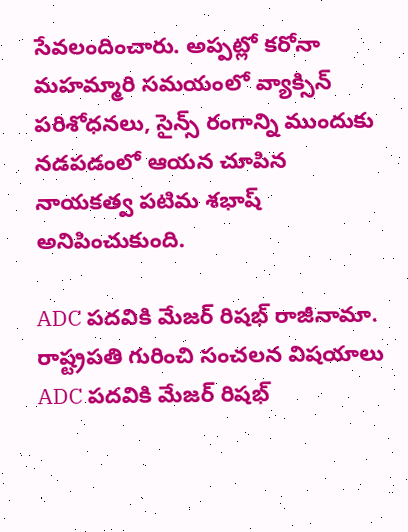సేవలందించారు. అప్పట్లో కరోనా మహమ్మారి సమయంలో వ్యాక్సిన్ పరిశోధనలు, సైన్స్ రంగాన్ని ముందుకు నడపడంలో ఆయన చూపిన నాయకత్వ పటిమ శభాష్ అనిపించుకుంది.

ADC పదవికి మేజర్ రిషభ్ రాజీనామా. రాష్ట్రపతి గురించి సంచలన విషయాలు
ADC పదవికి మేజర్ రిషభ్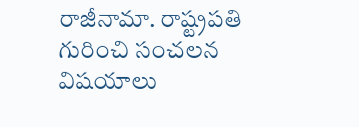రాజీనామా. రాష్ట్రపతి గురించి సంచలన విషయాలు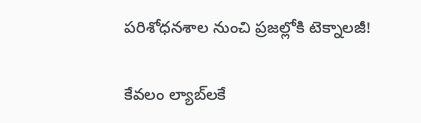పరిశోధనశాల నుంచి ప్రజల్లోకి టెక్నాలజీ!

కేవలం ల్యాబ్‌లకే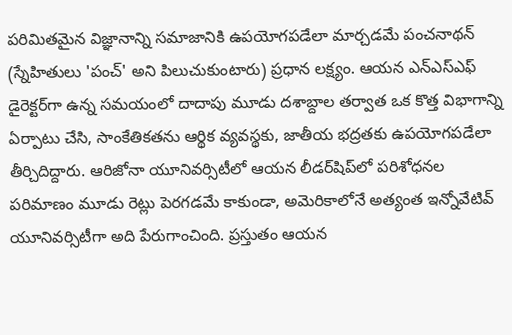పరిమితమైన విజ్ఞానాన్ని సమాజానికి ఉపయోగపడేలా మార్చడమే పంచనాథన్ (స్నేహితులు 'పంచ్' అని పిలుచుకుంటారు) ప్రధాన లక్ష్యం. ఆయన ఎన్ఎస్ఎఫ్ డైరెక్టర్‌గా ఉన్న సమయంలో దాదాపు మూడు దశాబ్దాల తర్వాత ఒక కొత్త విభాగాన్ని ఏర్పాటు చేసి, సాంకేతికతను ఆర్థిక వ్యవస్థకు, జాతీయ భద్రతకు ఉపయోగపడేలా తీర్చిదిద్దారు. ఆరిజోనా యూనివర్సిటీలో ఆయన లీడర్‌షిప్‌లో పరిశోధనల పరిమాణం మూడు రెట్లు పెరగడమే కాకుండా, అమెరికాలోనే అత్యంత ఇన్నోవేటివ్ యూనివర్సిటీగా అది పేరుగాంచింది. ప్రస్తుతం ఆయన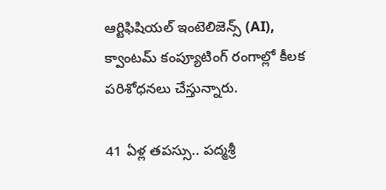ఆర్టిఫిషియల్ ఇంటెలిజెన్స్ (AI), క్వాంటమ్ కంప్యూటింగ్ రంగాల్లో కీలక పరిశోధనలు చేస్తున్నారు.

41 ఏళ్ల తపస్సు.. పద్మశ్రీ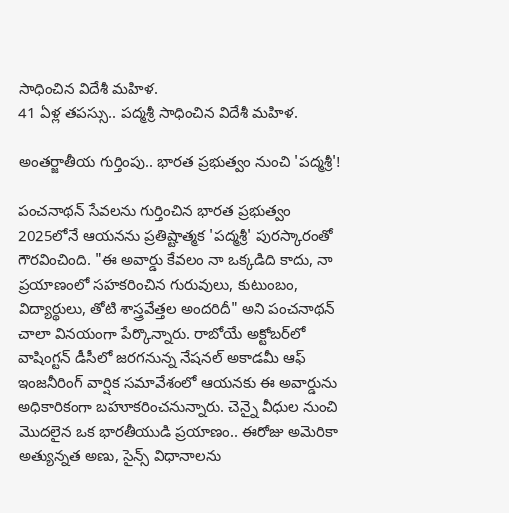సాధించిన విదేశీ మహిళ.
41 ఏళ్ల తపస్సు.. పద్మశ్రీ సాధించిన విదేశీ మహిళ.

అంతర్జాతీయ గుర్తింపు.. భారత ప్రభుత్వం నుంచి 'పద్మశ్రీ'!

పంచనాథన్ సేవలను గుర్తించిన భారత ప్రభుత్వం 2025లోనే ఆయనను ప్రతిష్టాత్మక 'పద్మశ్రీ' పురస్కారంతో గౌరవించింది. "ఈ అవార్డు కేవలం నా ఒక్కడిది కాదు, నా ప్రయాణంలో సహకరించిన గురువులు, కుటుంబం, విద్యార్థులు, తోటి శాస్త్రవేత్తల అందరిదీ" అని పంచనాథన్ చాలా వినయంగా పేర్కొన్నారు. రాబోయే అక్టోబర్‌లో వాషింగ్టన్ డీసీలో జరగనున్న నేషనల్ అకాడమీ ఆఫ్ ఇంజనీరింగ్ వార్షిక సమావేశంలో ఆయనకు ఈ అవార్డును అధికారికంగా బహూకరించనున్నారు. చెన్నై వీధుల నుంచి మొదలైన ఒక భారతీయుడి ప్రయాణం.. ఈరోజు అమెరికా అత్యున్నత అణు, సైన్స్ విధానాలను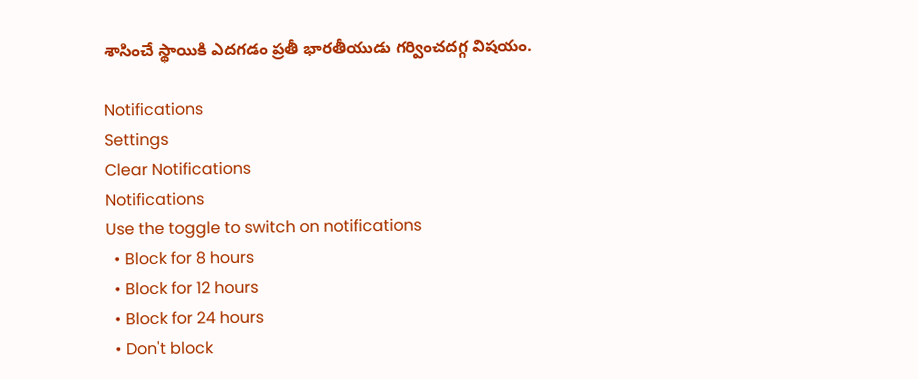శాసించే స్థాయికి ఎదగడం ప్రతీ భారతీయుడు గర్వించదగ్గ విషయం.

Notifications
Settings
Clear Notifications
Notifications
Use the toggle to switch on notifications
  • Block for 8 hours
  • Block for 12 hours
  • Block for 24 hours
  • Don't block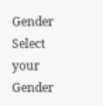Gender
Select your Gender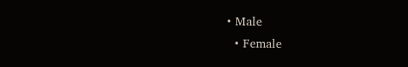• Male
  • Female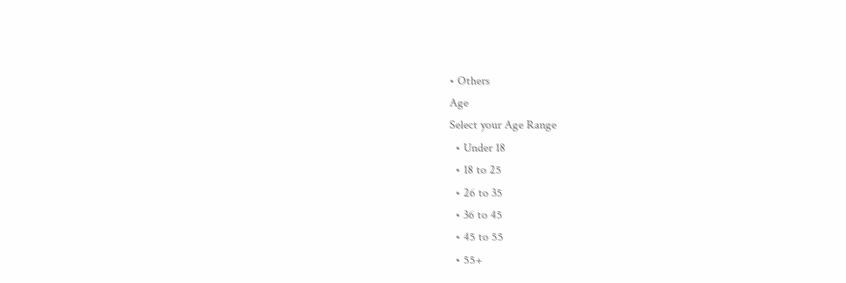• Others
Age
Select your Age Range
  • Under 18
  • 18 to 25
  • 26 to 35
  • 36 to 45
  • 45 to 55
  • 55+